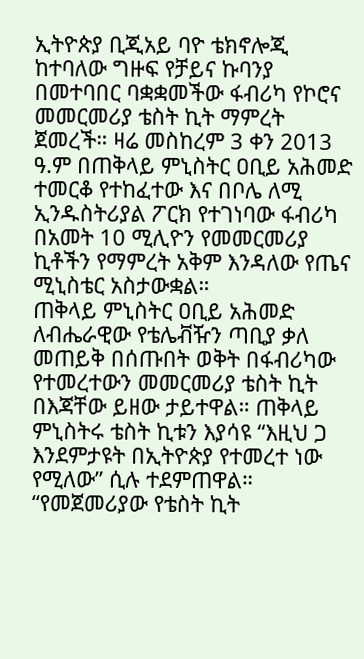ኢትዮጵያ ቢጂአይ ባዮ ቴክኖሎጂ ከተባለው ግዙፍ የቻይና ኩባንያ በመተባበር ባቋቋመችው ፋብሪካ የኮሮና መመርመሪያ ቴስት ኪት ማምረት ጀመረች። ዛሬ መስከረም 3 ቀን 2013 ዓ.ም በጠቅላይ ምኒስትር ዐቢይ አሕመድ ተመርቆ የተከፈተው እና በቦሌ ለሚ ኢንዱስትሪያል ፖርክ የተገነባው ፋብሪካ በአመት 10 ሚሊዮን የመመርመሪያ ኪቶችን የማምረት አቅም እንዳለው የጤና ሚኒስቴር አስታውቋል።
ጠቅላይ ምኒስትር ዐቢይ አሕመድ ለብሔራዊው የቴሌቭዥን ጣቢያ ቃለ መጠይቅ በሰጡበት ወቅት በፋብሪካው የተመረተውን መመርመሪያ ቴስት ኪት በእጃቸው ይዘው ታይተዋል። ጠቅላይ ምኒስትሩ ቴስት ኪቱን እያሳዩ “እዚህ ጋ እንደምታዩት በኢትዮጵያ የተመረተ ነው የሚለው” ሲሉ ተደምጠዋል።
“የመጀመሪያው የቴስት ኪት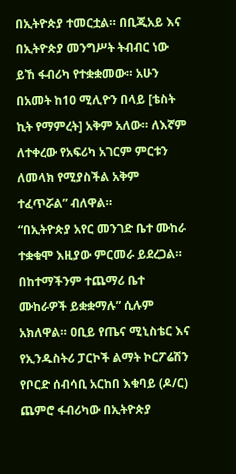በኢትዮጵያ ተመርቷል። በቢጂአይ እና በኢትዮጵያ መንግሥት ትብብር ነው ይኸ ፋብሪካ የተቋቋመው። አሁን በአመት ከ10 ሚሊዮን በላይ [ቴስት ኪት የማምረት] አቅም አለው። ለእኛም ለተቀረው የአፍሪካ አገርም ምርቱን ለመላክ የሚያስችል አቅም ተፈጥሯል” ብለዋል።
“በኢትዮጵያ አየር መንገድ ቤተ ሙከራ ተቋቁሞ እዚያው ምርመራ ይደረጋል። በከተማችንም ተጨማሪ ቤተ ሙከራዎች ይቋቋማሉ” ሲሉም አክለዋል። ዐቢይ የጤና ሚኒስቴር እና የኢንዱስትሪ ፓርኮች ልማት ኮርፖሬሽን የቦርድ ሰብሳቢ አርከበ እቁባይ (ዶ/ር) ጨምሮ ፋብሪካው በኢትዮጵያ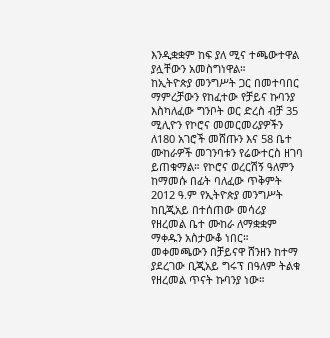እንዲቋቋም ከፍ ያለ ሚና ተጫውተዋል ያሏቸውን አመስግነዋል።
ከኢትዮጵያ መንግሥት ጋር በመተባበር ማምረቻውን የከፈተው የቻይና ኩባንያ እስካለፈው ግንቦት ወር ድረስ ብቻ 35 ሚሊዮን የኮሮና መመርመሪያዎችን ለ180 አገሮች መሸጡን እና 58 ቤተ ሙከራዎች መገንባቱን የሬውተርስ ዘገባ ይጠቁማል። የኮሮና ወረርሽኝ ዓለምን ከማመሱ በፊት ባለፈው ጥቅምት 2012 ዓ.ም የኢትዮጵያ መንግሥት ከቢጂአይ በተሰጠው መሳሪያ የዘረመል ቤተ ሙከራ ለማቋቋም ማቀዱን አስታውቆ ነበር።
መቀመጫውን በቻይናዋ ሸንዘን ከተማ ያደረገው ቢጂአይ ግሩፕ በዓለም ትልቁ የዘረመል ጥናት ኩባንያ ነው።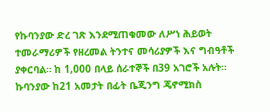የኩባንያው ድረ ገጽ እንደሚጠቁመው ለሥነ ሕይወት ተመራማሪዎች የዘረመል ትንተና መሳሪያዎች እና ግብዓቶች ያቀርባል። ከ 1,000 በላይ ሰራተኞች በ39 አገሮች አሉት።
ኩባንያው ከ21 አመታት በፊት ቤጂንግ ጄኖሚክስ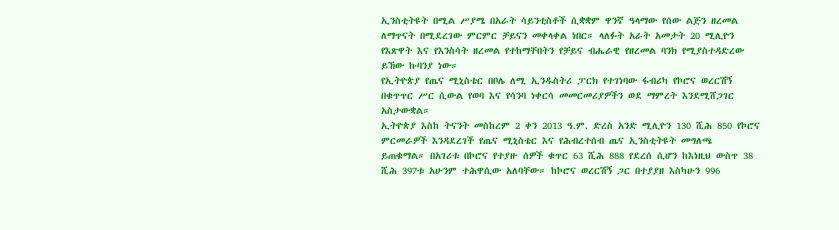ኢንስቲትዩት በሚል ሥያሜ በአራት ሳይንቲስቶች ሲቋቋም ዋንኛ ዓላማው የሰው ልጅን ዘረመል ለማጥናት በሚደረገው ምርምር ቻይናን መቀላቀል ነበር። ላለፉት አራት አመታት 20 ሚሊዮን የእጽዋት እና የእንስሳት ዘረመል የተከማቸበትን የቻይና ብሔራዊ የዘረመል ባንክ የሚያስተዳድረው ይኸው ኩባንያ ነው።
የኢትዮጵያ የጤና ሚኒስቴር በቦሌ ለሚ ኢንዱስትሪ ፓርክ የተገነባው ፋብሪካ የኮሮና ወረርሽኝ በቁጥጥር ሥር ሲውል የወባ እና የሳንባ ነቀርሳ መመርመሪያዎችን ወደ ማምረት እንደሚሸጋገር አስታውቋል።
ኢትዮጵያ እስከ ትናንት መስከረም 2 ቀን 2013 ዓ.ም. ድረስ አንድ ሚሊዮን 130 ሺሕ 850 የኮሮና ምርመራዎች እንዳደረገች የጤና ሚኒስቴር እና የሕብረተሰብ ጤና ኢንስቲትዩት መግለጫ ይጠቁማል። በአገሪቱ በኮሮና የተያዙ ሰዎች ቁጥር 63 ሺሕ 888 የደረሰ ሲሆን ከእነዚህ ውስጥ 38 ሺሕ 397ቱ አሁንም ተሕዋሲው አለባቸው። ከኮሮና ወረርሽኝ ጋር በተያያዘ እስካሁን 996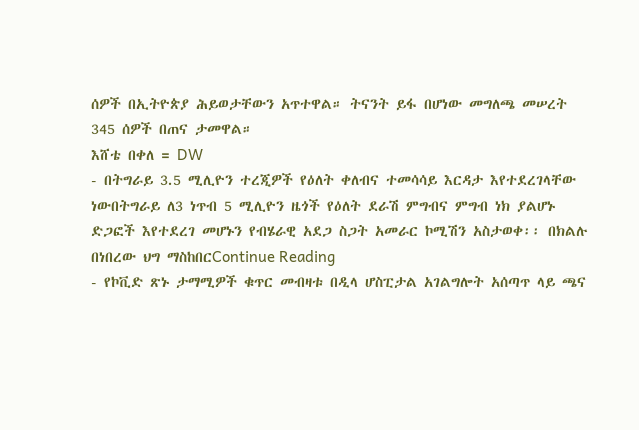ሰዎች በኢትዮጵያ ሕይወታቸውን አጥተዋል። ትናንት ይፋ በሆነው መግለጫ መሠረት 345 ሰዎች በጠና ታመዋል።
እሸቴ በቀለ = DW
- በትግራይ 3.5 ሚሊዮን ተረጂዎች የዕለት ቀለብና ተመሳሳይ እርዳታ እየተደረገላቸው ነውበትግራይ ለ3 ነጥብ 5 ሚሊዮን ዜጎች የዕለት ደራሽ ምግብና ምግብ ነክ ያልሆኑ ድጋፎች እየተደረገ መሆኑን የብሄራዊ አደጋ ስጋት አመራር ኮሚሽን አስታወቀ፡፡ በክልሉ በነበረው ህግ ማስከበርContinue Reading
- የኮቪድ ጽኑ ታማሚዎች ቁጥር መብዛቱ በዲላ ሆስፒታል አገልግሎት አሰጣጥ ላይ ጫና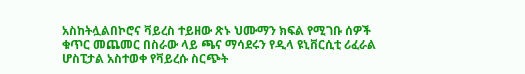አስከትሏልበኮሮና ቫይረስ ተይዘው ጽኑ ህሙማን ክፍል የሚገቡ ሰዎች ቁጥር መጨመር በስራው ላይ ጫና ማሳደሩን የዲላ ዩኒቨርሲቲ ሪፈራል ሆስፒታል አስተወቀ የቫይረሱ ስርጭት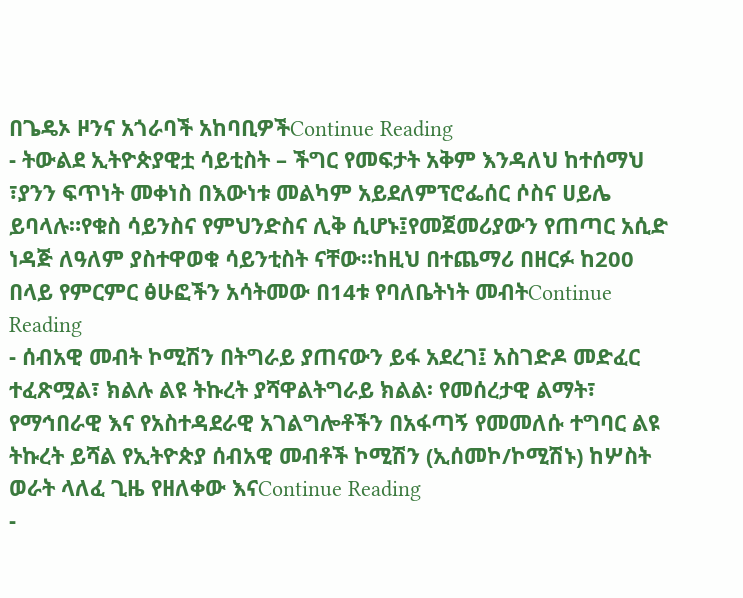በጌዴኦ ዞንና አጎራባች አከባቢዎችContinue Reading
- ትውልደ ኢትዮጵያዊቷ ሳይቲስት – ችግር የመፍታት አቅም እንዳለህ ከተሰማህ ፣ያንን ፍጥነት መቀነስ በእውነቱ መልካም አይደለምፕሮፌሰር ሶስና ሀይሌ ይባላሉ።የቁስ ሳይንስና የምህንድስና ሊቅ ሲሆኑ፤የመጀመሪያውን የጠጣር አሲድ ነዳጅ ለዓለም ያስተዋወቁ ሳይንቲስት ናቸው።ከዚህ በተጨማሪ በዘርፉ ከ200 በላይ የምርምር ፅሁፎችን አሳትመው በ14ቱ የባለቤትነት መብትContinue Reading
- ሰብአዊ መብት ኮሚሽን በትግራይ ያጠናውን ይፋ አደረገ፤ አስገድዶ መድፈር ተፈጽሟል፣ ክልሉ ልዩ ትኩረት ያሻዋልትግራይ ክልል፡ የመሰረታዊ ልማት፣ የማኅበራዊ እና የአስተዳደራዊ አገልግሎቶችን በአፋጣኝ የመመለሱ ተግባር ልዩ ትኩረት ይሻል የኢትዮጵያ ሰብአዊ መብቶች ኮሚሽን (ኢሰመኮ/ኮሚሽኑ) ከሦስት ወራት ላለፈ ጊዜ የዘለቀው እናContinue Reading
-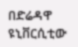በድሬዳዋ ዩኒቨርሲቲው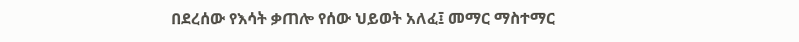በደረሰው የእሳት ቃጠሎ የሰው ህይወት አለፈ፤ መማር ማስተማር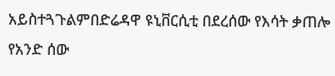አይስተጓጉልምበድሬዳዋ ዩኒቨርሲቲ በደረሰው የእሳት ቃጠሎ የአንድ ሰው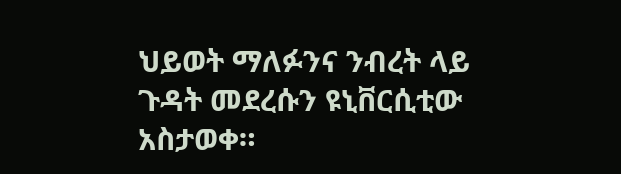ህይወት ማለፉንና ንብረት ላይ ጉዳት መደረሱን ዩኒቨርሲቲው አስታወቀ።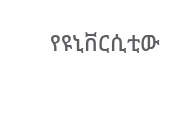የዩኒቨርሲቲው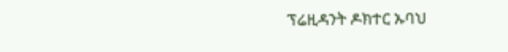ፕሬዚዳንት ዶክተር ኡባህ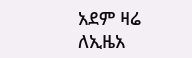አደም ዛሬ ለኢዜአ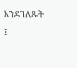እንደገለጹት ፤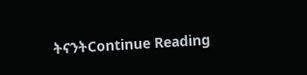ትናንትContinue Reading